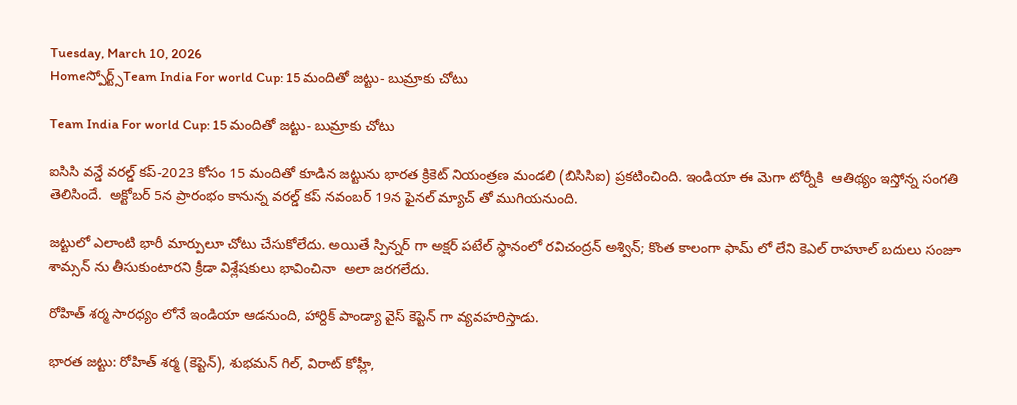Tuesday, March 10, 2026
Homeస్పోర్ట్స్Team India For world Cup: 15 మందితో జట్టు- బుమ్రాకు చోటు

Team India For world Cup: 15 మందితో జట్టు- బుమ్రాకు చోటు

ఐసిసి వన్డే వరల్డ్ కప్-2023 కోసం 15 మందితో కూడిన జట్టును భారత క్రికెట్ నియంత్రణ మండలి (బిసిసిఐ) ప్రకటించింది. ఇండియా ఈ మెగా టోర్నీకి  ఆతిథ్యం ఇస్తోన్న సంగతి తెలిసిందే.  అక్టోబర్ 5న ప్రారంభం కానున్న వరల్డ్ కప్ నవంబర్ 19న ఫైనల్ మ్యాచ్ తో ముగియనుంది.

జట్టులో ఎలాంటి భారీ మార్పులూ చోటు చేసుకోలేదు. అయితే స్పిన్నర్ గా అక్షర్ పటేల్ స్థానంలో రవిచంద్రన్ అశ్విన్; కొంత కాలంగా ఫామ్ లో లేని కెఎల్ రాహూల్ బదులు సంజూ శామ్సన్ ను తీసుకుంటారని క్రీడా విశ్లేషకులు భావించినా  అలా జరగలేదు.

రోహిత్ శర్మ సారధ్యం లోనే ఇండియా ఆడనుంది, హార్దిక్ పాండ్యా వైస్ కెప్టెన్ గా వ్యవహరిస్తాడు.

భారత జట్టు: రోహిత్ శర్మ (కెప్టెన్), శుభమన్ గిల్, విరాట్ కోహ్లీ,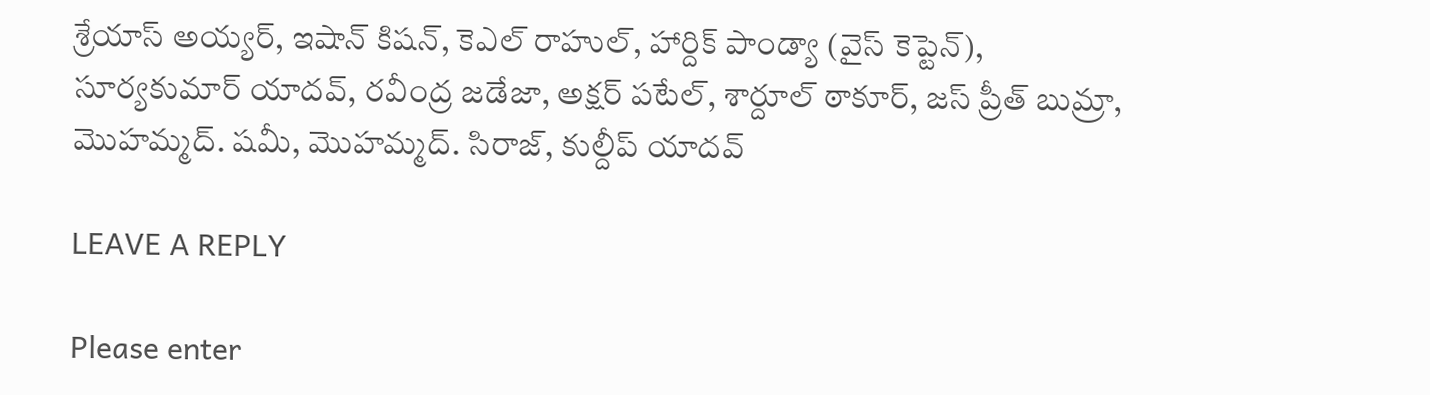శ్రేయాస్ అయ్యర్, ఇషాన్ కిషన్, కెఎల్ రాహుల్, హార్దిక్ పాండ్యా (వైస్ కెప్టెన్), సూర్యకుమార్ యాదవ్, రవీంద్ర జడేజా, అక్షర్ పటేల్, శార్దూల్ ఠాకూర్, జస్ ప్రీత్ బుమ్రా, మొహమ్మద్. షమీ, మొహమ్మద్. సిరాజ్, కుల్దీప్ యాదవ్

LEAVE A REPLY

Please enter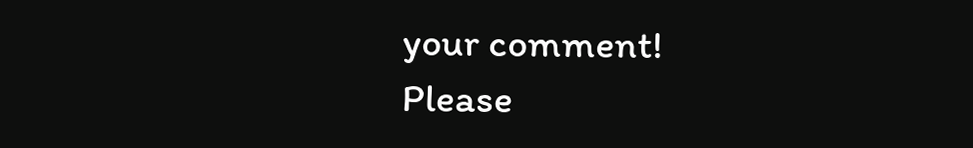your comment!
Please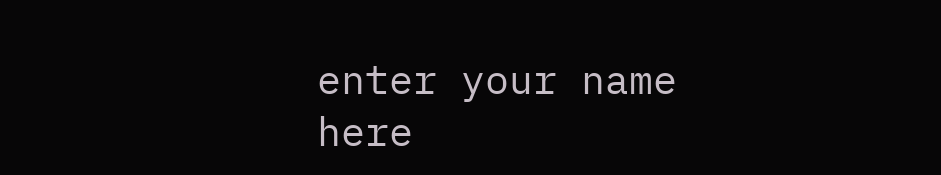enter your name here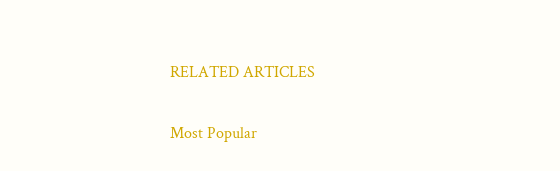RELATED ARTICLES

Most Popular